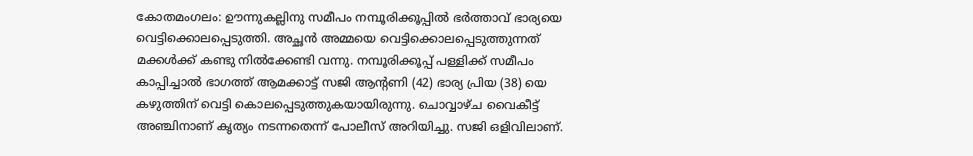കോതമംഗലം: ഊന്നുകല്ലിനു സമീപം നമ്പൂരിക്കൂപ്പിൽ ഭർത്താവ് ഭാര്യയെ വെട്ടിക്കൊലപ്പെടുത്തി. അച്ഛൻ അമ്മയെ വെട്ടിക്കൊലപ്പെടുത്തുന്നത് മക്കൾക്ക് കണ്ടു നിൽക്കേണ്ടി വന്നു. നമ്പൂരിക്കൂപ്പ് പള്ളിക്ക് സമീപം കാപ്പിച്ചാൽ ഭാഗത്ത് ആമക്കാട്ട് സജി ആന്റണി (42) ഭാര്യ പ്രിയ (38) യെ കഴുത്തിന് വെട്ടി കൊലപ്പെടുത്തുകയായിരുന്നു. ചൊവ്വാഴ്ച വൈകീട്ട് അഞ്ചിനാണ് കൃത്യം നടന്നതെന്ന് പോലീസ് അറിയിച്ചു. സജി ഒളിവിലാണ്.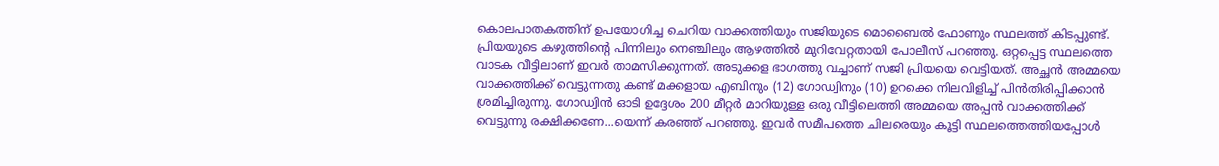കൊലപാതകത്തിന് ഉപയോഗിച്ച ചെറിയ വാക്കത്തിയും സജിയുടെ മൊബൈൽ ഫോണും സ്ഥലത്ത് കിടപ്പുണ്ട്. പ്രിയയുടെ കഴുത്തിന്റെ പിന്നിലും നെഞ്ചിലും ആഴത്തിൽ മുറിവേറ്റതായി പോലീസ് പറഞ്ഞു. ഒറ്റപ്പെട്ട സ്ഥലത്തെ വാടക വീട്ടിലാണ് ഇവർ താമസിക്കുന്നത്. അടുക്കള ഭാഗത്തു വച്ചാണ് സജി പ്രിയയെ വെട്ടിയത്. അച്ഛൻ അമ്മയെ വാക്കത്തിക്ക് വെട്ടുന്നതു കണ്ട് മക്കളായ എബിനും (12) ഗോഡ്വിനും (10) ഉറക്കെ നിലവിളിച്ച് പിൻതിരിപ്പിക്കാൻ ശ്രമിച്ചിരുന്നു. ഗോഡ്വിൻ ഓടി ഉദ്ദേശം 200 മീറ്റർ മാറിയുള്ള ഒരു വീട്ടിലെത്തി അമ്മയെ അപ്പൻ വാക്കത്തിക്ക് വെട്ടുന്നു രക്ഷിക്കണേ...യെന്ന് കരഞ്ഞ് പറഞ്ഞു. ഇവർ സമീപത്തെ ചിലരെയും കൂട്ടി സ്ഥലത്തെത്തിയപ്പോൾ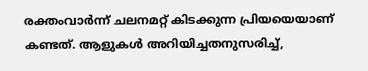രക്തംവാർന്ന് ചലനമറ്റ് കിടക്കുന്ന പ്രിയയെയാണ് കണ്ടത്. ആളുകൾ അറിയിച്ചതനുസരിച്ച്,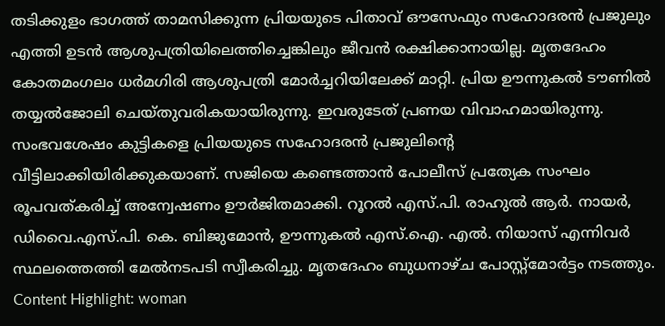തടിക്കുളം ഭാഗത്ത് താമസിക്കുന്ന പ്രിയയുടെ പിതാവ് ഔസേഫും സഹോദരൻ പ്രജുലും എത്തി ഉടൻ ആശുപത്രിയിലെത്തിച്ചെങ്കിലും ജീവൻ രക്ഷിക്കാനായില്ല. മൃതദേഹം കോതമംഗലം ധർമഗിരി ആശുപത്രി മോർച്ചറിയിലേക്ക് മാറ്റി. പ്രിയ ഊന്നുകൽ ടൗണിൽ തയ്യൽജോലി ചെയ്തുവരികയായിരുന്നു. ഇവരുടേത് പ്രണയ വിവാഹമായിരുന്നു. സംഭവശേഷം കുട്ടികളെ പ്രിയയുടെ സഹോദരൻ പ്രജുലിന്റെ വീട്ടിലാക്കിയിരിക്കുകയാണ്. സജിയെ കണ്ടെത്താൻ പോലീസ് പ്രത്യേക സംഘം രൂപവത്കരിച്ച് അന്വേഷണം ഊർജിതമാക്കി. റൂറൽ എസ്.പി. രാഹുൽ ആർ. നായർ, ഡിവൈ.എസ്.പി. കെ. ബിജുമോൻ, ഊന്നുകൽ എസ്.ഐ. എൽ. നിയാസ് എന്നിവർ സ്ഥലത്തെത്തി മേൽനടപടി സ്വീകരിച്ചു. മൃതദേഹം ബുധനാഴ്ച പോസ്റ്റ്മോർട്ടം നടത്തും. Content Highlight: woman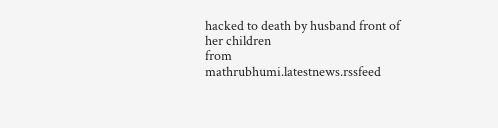hacked to death by husband front of her children
from mathrubhumi.latestnews.rssfeed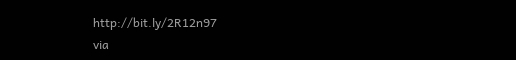http://bit.ly/2R12n97
via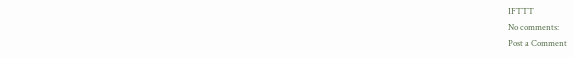IFTTT
No comments:
Post a Comment